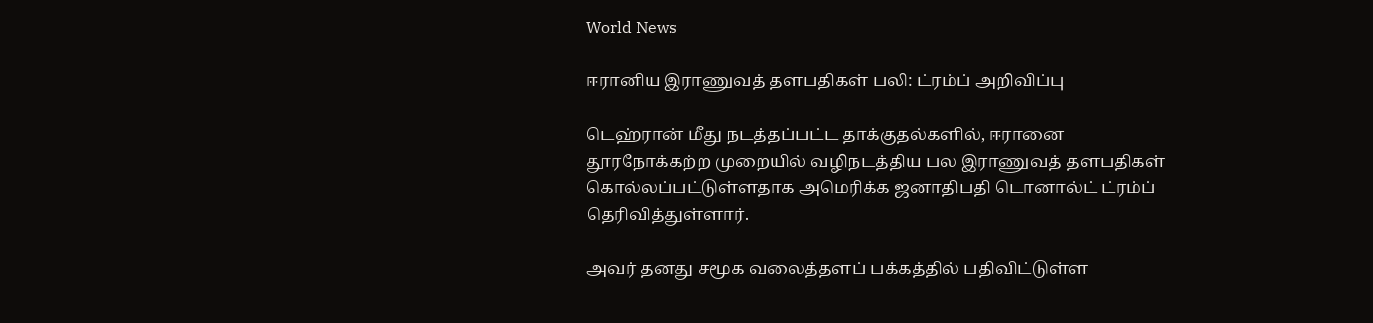World News

ஈரானிய இராணுவத் தளபதிகள் பலி: ட்ரம்ப் அறிவிப்பு

டெஹ்ரான் மீது நடத்தப்பட்ட தாக்குதல்களில், ஈரானை தூரநோக்கற்ற முறையில் வழிநடத்திய பல இராணுவத் தளபதிகள் கொல்லப்பட்டுள்ளதாக அமெரிக்க ஜனாதிபதி டொனால்ட் ட்ரம்ப் தெரிவித்துள்ளார்.

அவர் தனது சமூக வலைத்தளப் பக்கத்தில் பதிவிட்டுள்ள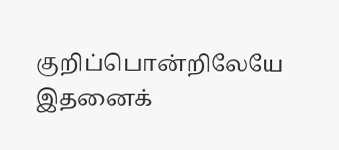குறிப்பொன்றிலேயே இதனைக்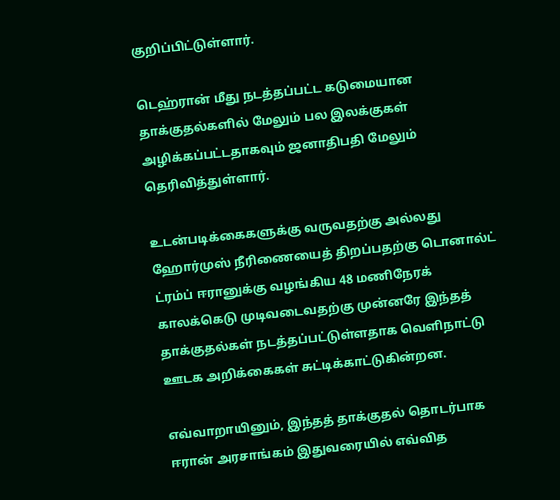குறிப்பிட்டுள்ளார்.

டெஹ்ரான் மீது நடத்தப்பட்ட கடுமையான தாக்குதல்களில் மேலும் பல இலக்குகள் அழிக்கப்பட்டதாகவும் ஜனாதிபதி மேலும் தெரிவித்துள்ளார்.

உடன்படிக்கைகளுக்கு வருவதற்கு அல்லது ஹோர்முஸ் நீரிணையைத் திறப்பதற்கு டொனால்ட் ட்ரம்ப் ஈரானுக்கு வழங்கிய 48 மணிநேரக் காலக்கெடு முடிவடைவதற்கு முன்னரே இந்தத் தாக்குதல்கள் நடத்தப்பட்டுள்ளதாக வெளிநாட்டு ஊடக அறிக்கைகள் சுட்டிக்காட்டுகின்றன.

எவ்வாறாயினும், இந்தத் தாக்குதல் தொடர்பாக ஈரான் அரசாங்கம் இதுவரையில் எவ்வித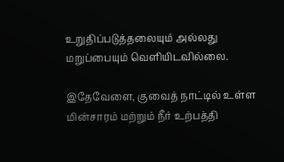உறுதிப்படுத்தலையும் அல்லது மறுப்பையும் வெளியிடவில்லை.

இதேவேளை, குவைத் நாட்டில் உள்ள மின்சாரம் மற்றும் நீர் உற்பத்தி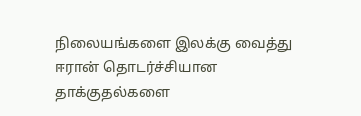நிலையங்களை இலக்கு வைத்து ஈரான் தொடர்ச்சியான தாக்குதல்களை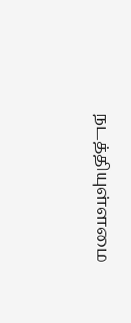நடத்தியுள்ளமை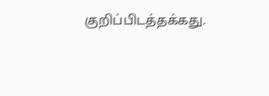குறிப்பிடத்தக்கது.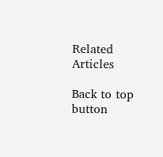Related Articles

Back to top button